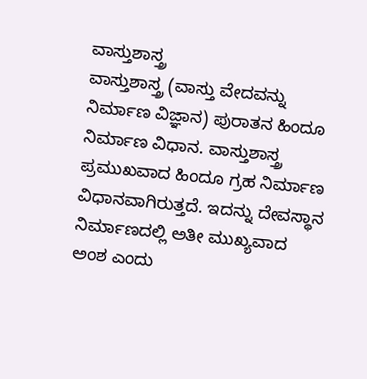ವಾಸ್ತುಶಾಸ್ತ್ರ
ವಾಸ್ತುಶಾಸ್ತ್ರ (ವಾಸ್ತು ವೇದವನ್ನು ನಿರ್ಮಾಣ ವಿಜ್ಞಾನ) ಪುರಾತನ ಹಿಂದೂ ನಿರ್ಮಾಣ ವಿಧಾನ. ವಾಸ್ತುಶಾಸ್ತ್ರ ಪ್ರಮುಖವಾದ ಹಿಂದೂ ಗ್ರಹ ನಿರ್ಮಾಣ ವಿಧಾನವಾಗಿರುತ್ತದೆ. ಇದನ್ನು ದೇವಸ್ಥಾನ ನಿರ್ಮಾಣದಲ್ಲಿ ಅತೀ ಮುಖ್ಯವಾದ ಅಂಶ ಎಂದು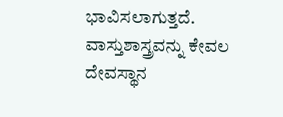ಭಾವಿಸಲಾಗುತ್ತದೆ. ವಾಸ್ತುಶಾಸ್ತ್ರವನ್ನು ಕೇವಲ ದೇವಸ್ಥಾನ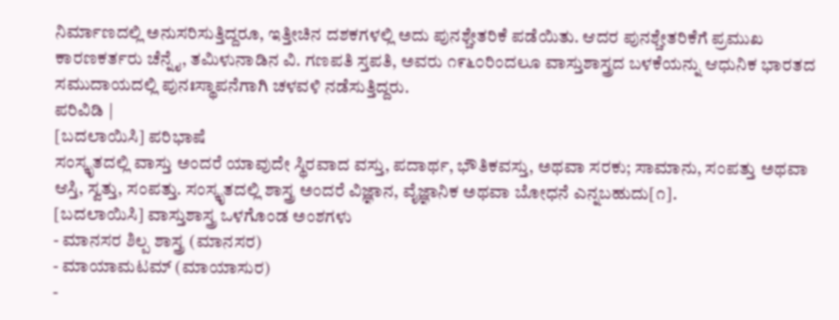ನಿರ್ಮಾಣದಲ್ಲಿ ಅನುಸರಿಸುತ್ತಿದ್ದರೂ, ಇತ್ತೀಚಿನ ದಶಕಗಳಲ್ಲಿ ಅದು ಪುನಶ್ಚೇತರಿಕೆ ಪಡೆಯಿತು. ಆದರ ಪುನಶ್ಚೇತರಿಕೆಗೆ ಪ್ರಮುಖ ಕಾರಣಕರ್ತರು ಚೆನ್ನೈ, ತಮಿಳುನಾಡಿನ ವಿ. ಗಣಪತಿ ಸ್ತಪತಿ, ಅವರು ೧೯೬೦ರಿಂದಲೂ ವಾಸ್ತುಶಾಸ್ತ್ರದ ಬಳಕೆಯನ್ನು ಆಧುನಿಕ ಭಾರತದ ಸಮುದಾಯದಲ್ಲಿ ಪುನಃಸ್ಥಾಪನೆಗಾಗಿ ಚಳವಳಿ ನಡೆಸುತ್ತಿದ್ದರು.
ಪರಿವಿಡಿ |
[ಬದಲಾಯಿಸಿ] ಪರಿಭಾಷೆ
ಸಂಸ್ಕೃತದಲ್ಲಿ ವಾಸ್ತು ಅಂದರೆ ಯಾವುದೇ ಸ್ಥಿರವಾದ ವಸ್ತು, ಪದಾರ್ಥ, ಭೌತಿಕವಸ್ತು, ಅಥವಾ ಸರಕು; ಸಾಮಾನು, ಸಂಪತ್ತು ಅಥವಾ ಆಸ್ತಿ, ಸ್ವತ್ತು, ಸಂಪತ್ತು. ಸಂಸ್ಕೃತದಲ್ಲಿ ಶಾಸ್ತ್ರ ಅಂದರೆ ವಿಜ್ಞಾನ, ವೈಜ್ಞಾನಿಕ ಅಥವಾ ಬೋಧನೆ ಎನ್ನಬಹುದು[೧].
[ಬದಲಾಯಿಸಿ] ವಾಸ್ತುಶಾಸ್ತ್ರ ಒಳಗೊಂಡ ಅಂಶಗಳು
- ಮಾನಸರ ಶಿಲ್ಪ ಶಾಸ್ತ್ರ (ಮಾನಸರ)
- ಮಾಯಾಮಟಮ್ (ಮಾಯಾಸುರ)
-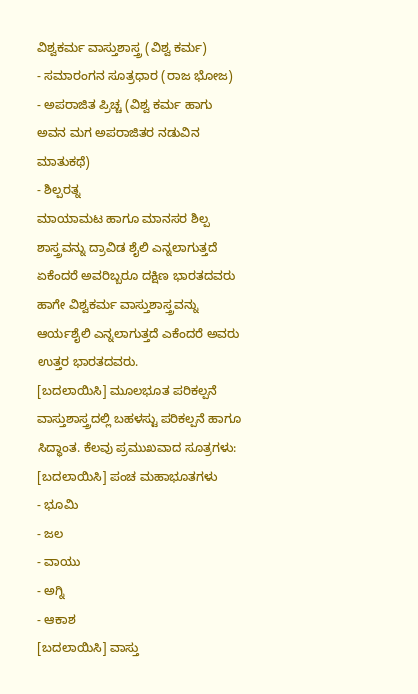ವಿಶ್ವಕರ್ಮ ವಾಸ್ತುಶಾಸ್ತ್ರ (ವಿಶ್ವ ಕರ್ಮ)
- ಸಮಾರಂಗನ ಸೂತ್ರಧಾರ (ರಾಜ ಭೋಜ)
- ಅಪರಾಜಿತ ಪ್ರಿಚ್ಚ (ವಿಶ್ವ ಕರ್ಮ ಹಾಗು ಅವನ ಮಗ ಅಪರಾಜಿತರ ನಡುವಿನ ಮಾತುಕಥೆ)
- ಶಿಲ್ಪರತ್ನ
ಮಾಯಾಮಟ ಹಾಗೂ ಮಾನಸರ ಶಿಲ್ಪ ಶಾಸ್ತ್ರವನ್ನು ದ್ರಾವಿಡ ಶೈಲಿ ಎನ್ನಲಾಗುತ್ತದೆ ಏಕೆಂದರೆ ಅವರಿಬ್ಬರೂ ದಕ್ಷಿಣ ಭಾರತದವರು ಹಾಗೇ ವಿಶ್ವಕರ್ಮ ವಾಸ್ತುಶಾಸ್ತ್ರವನ್ನು ಆರ್ಯಶೈಲಿ ಎನ್ನಲಾಗುತ್ತದೆ ಎಕೆಂದರೆ ಅವರು ಉತ್ತರ ಭಾರತದವರು.
[ಬದಲಾಯಿಸಿ] ಮೂಲಭೂತ ಪರಿಕಲ್ಪನೆ
ವಾಸ್ತುಶಾಸ್ತ್ರದಲ್ಲಿ ಬಹಳಸ್ಟು ಪರಿಕಲ್ಪನೆ ಹಾಗೂ ಸಿದ್ಧಾಂತ. ಕೆಲವು ಪ್ರಮುಖವಾದ ಸೂತ್ರಗಳು:
[ಬದಲಾಯಿಸಿ] ಪಂಚ ಮಹಾಭೂತಗಳು
- ಭೂಮಿ
- ಜಲ
- ವಾಯು
- ಅಗ್ನಿ
- ಆಕಾಶ
[ಬದಲಾಯಿಸಿ] ವಾಸ್ತು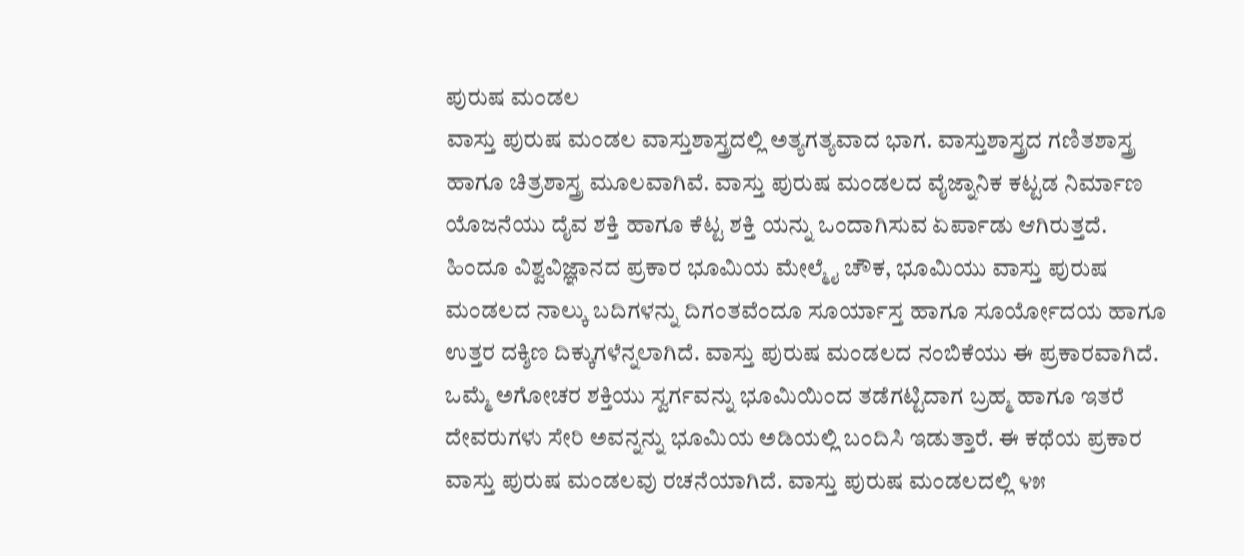ಪುರುಷ ಮಂಡಲ
ವಾಸ್ತು ಪುರುಷ ಮಂಡಲ ವಾಸ್ತುಶಾಸ್ತ್ರದಲ್ಲಿ ಅತ್ಯಗತ್ಯವಾದ ಭಾಗ. ವಾಸ್ತುಶಾಸ್ತ್ರದ ಗಣಿತಶಾಸ್ತ್ರ ಹಾಗೂ ಚಿತ್ರಶಾಸ್ತ್ರ ಮೂಲವಾಗಿವೆ. ವಾಸ್ತು ಪುರುಷ ಮಂಡಲದ ವೈಜ್ನಾನಿಕ ಕಟ್ಟಡ ನಿರ್ಮಾಣ ಯೊಜನೆಯು ದೈವ ಶಕ್ತಿ ಹಾಗೂ ಕೆಟ್ಟ ಶಕ್ತಿ ಯನ್ನು ಒಂದಾಗಿಸುವ ಏರ್ಪಾಡು ಆಗಿರುತ್ತದೆ. ಹಿಂದೂ ವಿಶ್ವವಿಜ್ಞಾನದ ಪ್ರಕಾರ ಭೂಮಿಯ ಮೇಲ್ಮೈ ಚೌಕ, ಭೂಮಿಯು ವಾಸ್ತು ಪುರುಷ ಮಂಡಲದ ನಾಲ್ಕು ಬದಿಗಳನ್ನು ದಿಗಂತವೆಂದೂ ಸೂರ್ಯಾಸ್ತ ಹಾಗೂ ಸೂರ್ಯೋದಯ ಹಾಗೂ ಉತ್ತರ ದಕ್ಶಿಣ ದಿಕ್ಕುಗಳೆನ್ನಲಾಗಿದೆ. ವಾಸ್ತು ಪುರುಷ ಮಂಡಲದ ನಂಬಿಕೆಯು ಈ ಪ್ರಕಾರವಾಗಿದೆ. ಒಮ್ಮೆ ಅಗೋಚರ ಶಕ್ತಿಯು ಸ್ವರ್ಗವನ್ನು ಭೂಮಿಯಿಂದ ತಡೆಗಟ್ಟಿದಾಗ ಬ್ರಹ್ಮ ಹಾಗೂ ಇತರೆ ದೇವರುಗಳು ಸೇರಿ ಅವನ್ನನ್ನು ಭೂಮಿಯ ಅಡಿಯಲ್ಲಿ ಬಂದಿಸಿ ಇಡುತ್ತಾರೆ. ಈ ಕಥೆಯ ಪ್ರಕಾರ ವಾಸ್ತು ಪುರುಷ ಮಂಡಲವು ರಚನೆಯಾಗಿದೆ. ವಾಸ್ತು ಪುರುಷ ಮಂಡಲದಲ್ಲಿ ೪೫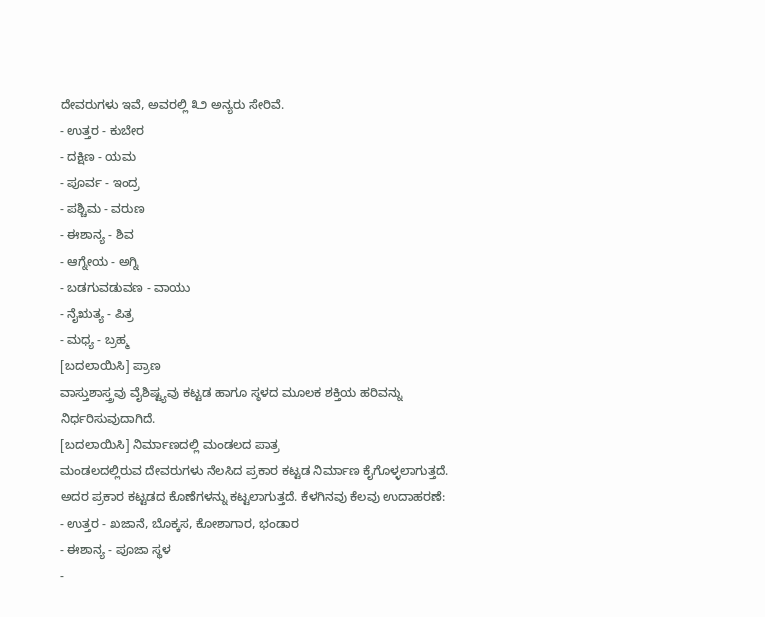ದೇವರುಗಳು ಇವೆ, ಅವರಲ್ಲಿ ೩೨ ಅನ್ಯರು ಸೇರಿವೆ.
- ಉತ್ತರ - ಕುಬೇರ
- ದಕ್ಷಿಣ - ಯಮ
- ಪೂರ್ವ - ಇಂದ್ರ
- ಪಶ್ಚಿಮ - ವರುಣ
- ಈಶಾನ್ಯ - ಶಿವ
- ಆಗ್ನೇಯ - ಅಗ್ನಿ
- ಬಡಗುವಡುವಣ - ವಾಯು
- ನೈಋತ್ಯ - ಪಿತ್ರ
- ಮಧ್ಯ - ಬ್ರಹ್ಮ
[ಬದಲಾಯಿಸಿ] ಪ್ರಾಣ
ವಾಸ್ತುಶಾಸ್ತ್ರವು ವೈಶಿಷ್ಟ್ಯವು ಕಟ್ಟಡ ಹಾಗೂ ಸ್ಠಳದ ಮೂಲಕ ಶಕ್ತಿಯ ಹರಿವನ್ನು ನಿರ್ಧರಿಸುವುದಾಗಿದೆ.
[ಬದಲಾಯಿಸಿ] ನಿರ್ಮಾಣದಲ್ಲಿ ಮಂಡಲದ ಪಾತ್ರ
ಮಂಡಲದಲ್ಲಿರುವ ದೇವರುಗಳು ನೆಲಸಿದ ಪ್ರಕಾರ ಕಟ್ಟಡ ನಿರ್ಮಾಣ ಕೈಗೊಳ್ಳಲಾಗುತ್ತದೆ. ಅದರ ಪ್ರಕಾರ ಕಟ್ಟಡದ ಕೊಣೆಗಳನ್ನು ಕಟ್ಟಲಾಗುತ್ತದೆ. ಕೆಳಗಿನವು ಕೆಲವು ಉದಾಹರಣೆ:
- ಉತ್ತರ - ಖಜಾನೆ, ಬೊಕ್ಕಸ, ಕೋಶಾಗಾರ, ಭಂಡಾರ
- ಈಶಾನ್ಯ - ಪೂಜಾ ಸ್ಥಳ
-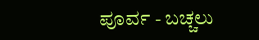ಪೂರ್ವ - ಬಚ್ಚಲು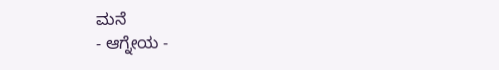ಮನೆ
- ಆಗ್ನೇಯ -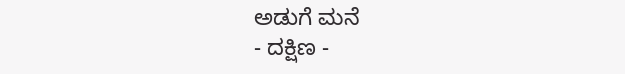ಅಡುಗೆ ಮನೆ
- ದಕ್ಷಿಣ -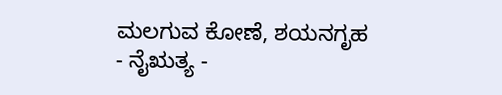ಮಲಗುವ ಕೋಣೆ, ಶಯನಗೃಹ
- ನೈಋತ್ಯ -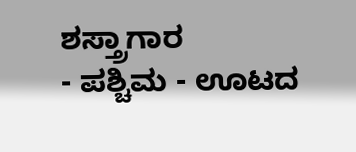ಶಸ್ತ್ರಾಗಾರ
- ಪಶ್ಚಿಮ - ಊಟದ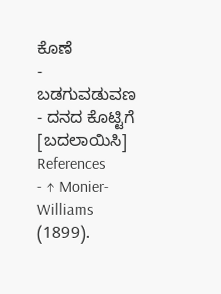ಕೊಣೆ
- ಬಡಗುವಡುವಣ - ದನದ ಕೊಟ್ಟಿಗೆ
[ಬದಲಾಯಿಸಿ] References
- ↑ Monier-Williams (1899).